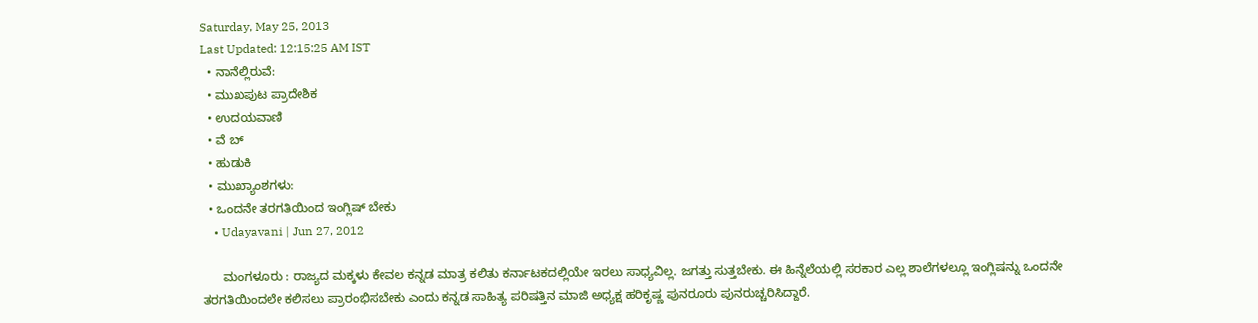Saturday, May 25, 2013
Last Updated: 12:15:25 AM IST
  • ನಾನೆಲ್ಲಿರುವೆ:
  • ಮುಖಪುಟ ಪ್ರಾದೇಶಿಕ
  • ಉದಯವಾಣಿ
  • ವೆ ಬ್
  • ಹುಡುಕಿ
  • ಮುಖ್ಯಾಂಶಗಳು:
  • ಒಂದನೇ ತರಗತಿಯಿಂದ ಇಂಗ್ಲಿಷ್‌ ಬೇಕು
    • Udayavani | Jun 27, 2012

      ಮಂಗಳೂರು : ರಾಜ್ಯದ ಮಕ್ಕಳು ಕೇವಲ ಕನ್ನಡ ಮಾತ್ರ ಕಲಿತು ಕರ್ನಾಟಕದಲ್ಲಿಯೇ ಇರಲು ಸಾಧ್ಯವಿಲ್ಲ. ಜಗತ್ತು ಸುತ್ತಬೇಕು. ಈ ಹಿನ್ನೆಲೆಯಲ್ಲಿ ಸರಕಾರ ಎಲ್ಲ ಶಾಲೆಗಳಲ್ಲೂ ಇಂಗ್ಲಿಷನ್ನು ಒಂದನೇ ತರಗತಿಯಿಂದಲೇ ಕಲಿಸಲು ಪ್ರಾರಂಭಿಸಬೇಕು ಎಂದು ಕನ್ನಡ ಸಾಹಿತ್ಯ ಪರಿಷತ್ತಿನ ಮಾಜಿ ಅಧ್ಯಕ್ಷ ಹರಿಕೃಷ್ಣ ಪುನರೂರು ಪುನರುಚ್ಚರಿಸಿದ್ದಾರೆ.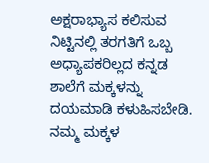ಅಕ್ಷರಾಭ್ಯಾಸ ಕಲಿಸುವ ನಿಟ್ಟಿನಲ್ಲಿ ತರಗತಿಗೆ ಒಬ್ಬ ಅಧ್ಯಾಪಕರಿಲ್ಲದ ಕನ್ನಡ ಶಾಲೆಗೆ ಮಕ್ಕಳನ್ನು ದಯಮಾಡಿ ಕಳುಹಿಸಬೇಡಿ. ನಮ್ಮ ಮಕ್ಕಳ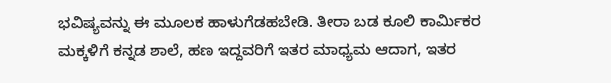ಭವಿಷ್ಯವನ್ನು ಈ ಮೂಲಕ ಹಾಳುಗೆಡಹಬೇಡಿ. ತೀರಾ ಬಡ ಕೂಲಿ ಕಾರ್ಮಿಕರ ಮಕ್ಕಳಿಗೆ ಕನ್ನಡ ಶಾಲೆ, ಹಣ ಇದ್ದವರಿಗೆ ಇತರ ಮಾಧ್ಯಮ ಆದಾಗ, ಇತರ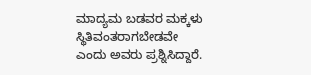ಮಾದ್ಯಮ ಬಡವರ ಮಕ್ಕಳು ಸ್ಥಿತಿವಂತರಾಗಬೇಡವೇ ಎಂದು ಅವರು ಪ್ರಶ್ನಿಸಿದ್ದಾರೆ.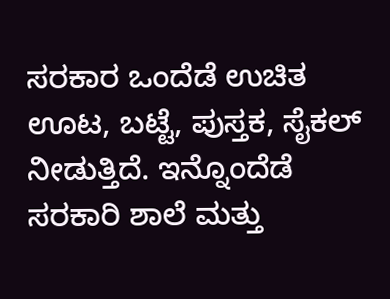ಸರಕಾರ ಒಂದೆಡೆ ಉಚಿತ ಊಟ, ಬಟ್ಟೆ, ಪುಸ್ತಕ, ಸೈಕಲ್‌ ನೀಡುತ್ತಿದೆ. ಇನ್ನೊಂದೆಡೆ ಸರಕಾರಿ ಶಾಲೆ ಮತ್ತು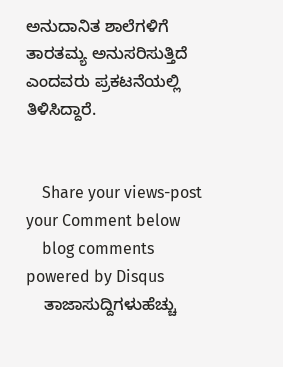ಅನುದಾನಿತ ಶಾಲೆಗಳಿಗೆ ತಾರತಮ್ಯ ಅನುಸರಿಸುತ್ತಿದೆ ಎಂದವರು ಪ್ರಕಟನೆಯಲ್ಲಿ ತಿಳಿಸಿದ್ದಾರೆ.


    Share your views-post your Comment below
    blog comments powered by Disqus
    ತಾಜಾಸುದ್ದಿಗಳುಹೆಚ್ಚು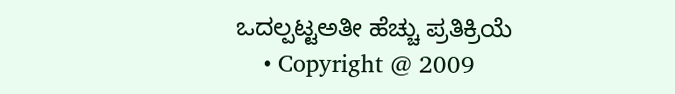ಒದಲ್ಪಟ್ಟಅತೀ ಹೆಚ್ಚು ಪ್ರತಿಕ್ರಿಯೆ
    • Copyright @ 2009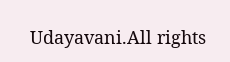Udayavani.All rights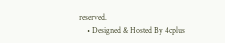reserved.
    • Designed & Hosted By 4cplus